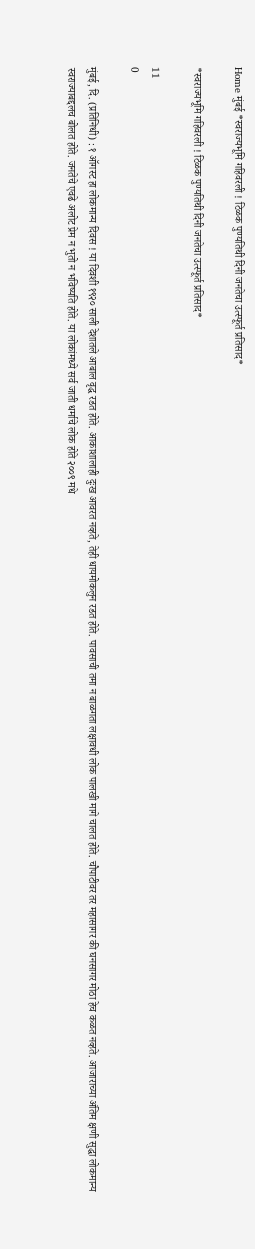Home मुंबई *स्वराज्यभूमि गहिवरली ! टिळक पुण्यतिथी दिनी जनतेचा उत्स्फूर्त प्रतिसाद*

*स्वराज्यभूमि गहिवरली ! टिळक पुण्यतिथी दिनी जनतेचा उत्स्फूर्त प्रतिसाद*

11
0

मुंबई, दि. (प्रतिनिधी) : १ ऑगस्ट हा लोकमान्य दिवस ! या दिवशी १९२० साली देशातले आबाल वृद्ध रडत होते. आकाशालाही दुःख आवरत नव्हते, तेही धायमोकलुन रडत होते. पावसाची तमा न बाळगता लक्षावधी लोक पालखी मागे चालत होते. चौपाटीवर तर महासागर की घनसागर मोठा हेच कळत नव्हते. आजाराच्या अंतिम क्षणी सुद्धा लोकमान्य स्वराज्याबद्दलच बोलत होते. जनतेचे एवढे अलोट प्रेम न भुतो न भविष्यति होते. या लोकांमध्ये सर्व जाती धर्माचे लोक होते २००९ मधे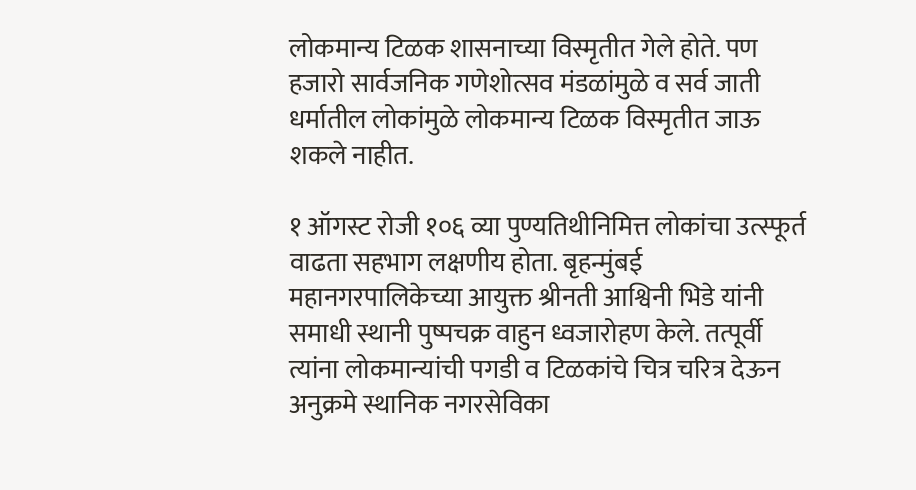लोकमान्य टिळक शासनाच्या विस्मृतीत गेले होते. पण हजारो सार्वजनिक गणेशोत्सव मंडळांमुळे व सर्व जाती धर्मातील लोकांमुळे लोकमान्य टिळक विस्मृतीत जाऊ शकले नाहीत.

१ ऑगस्ट रोजी १०६ व्या पुण्यतिथीनिमित्त लोकांचा उत्स्फूर्त वाढता सहभाग लक्षणीय होता. बृहन्मुंबई महानगरपालिकेच्या आयुक्त श्रीनती आश्विनी भिडे यांनी समाधी स्थानी पुष्पचक्र वाहुन ध्वजारोहण केले. तत्पूर्वी त्यांना लोकमान्यांची पगडी व टिळकांचे चित्र चरित्र देऊन अनुक्रमे स्थानिक नगरसेविका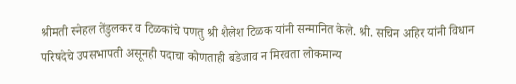श्रीमती स्नेहल तेंडुलकर व टिळकांचे पणतु श्री शैलेश टिळक यांनी सन्मानित केले. श्री. सचिन अहिर यांनी विधान परिषदेचे उपसभापती असूनही पदाचा कोणताही बडेजाव न मिरवता लोकमान्य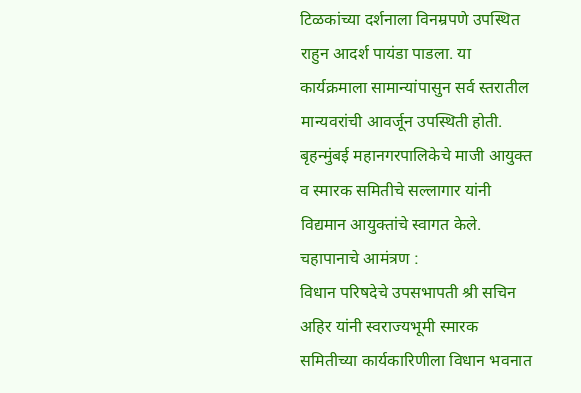टिळकांच्या दर्शनाला विनम्रपणे उपस्थित राहुन आदर्श पायंडा पाडला. या कार्यक्रमाला सामान्यांपासुन सर्व स्तरातील मान्यवरांची आवर्जून उपस्थिती होती. बृहन्मुंबई महानगरपालिकेचे माजी आयुक्त व स्मारक समितीचे सल्लागार यांनी विद्यमान आयुक्तांचे स्वागत केले.
चहापानाचे आमंत्रण :
विधान परिषदेचे उपसभापती श्री सचिन अहिर यांनी स्वराज्यभूमी स्मारक समितीच्या कार्यकारिणीला विधान भवनात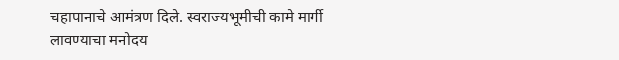चहापानाचे आमंत्रण दिले. स्वराज्यभूमीची कामे मार्गी लावण्याचा मनोदय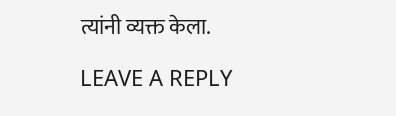त्यांनी व्यक्त केला.

LEAVE A REPLY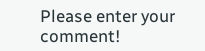Please enter your comment!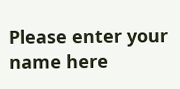Please enter your name here